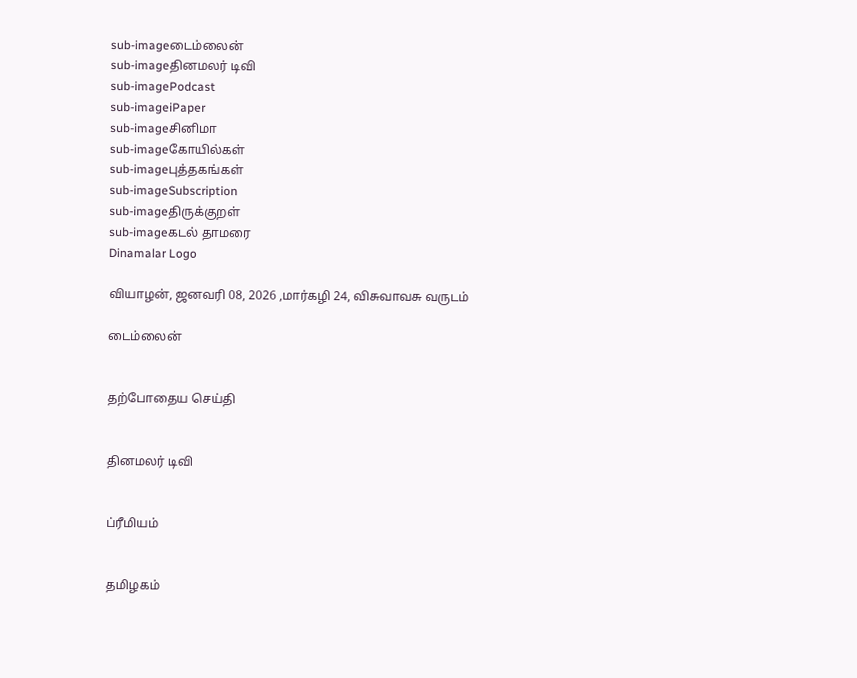sub-imageடைம்லைன்
sub-imageதினமலர் டிவி
sub-imagePodcast
sub-imageiPaper
sub-imageசினிமா
sub-imageகோயில்கள்
sub-imageபுத்தகங்கள்
sub-imageSubscription
sub-imageதிருக்குறள்
sub-imageகடல் தாமரை
Dinamalar Logo

வியாழன், ஜனவரி 08, 2026 ,மார்கழி 24, விசுவாவசு வருடம்

டைம்லைன்


தற்போதைய செய்தி


தினமலர் டிவி


ப்ரீமியம்


தமிழகம்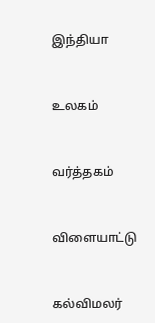இந்தியா


உலகம்


வர்த்தகம்


விளையாட்டு


கல்விமலர்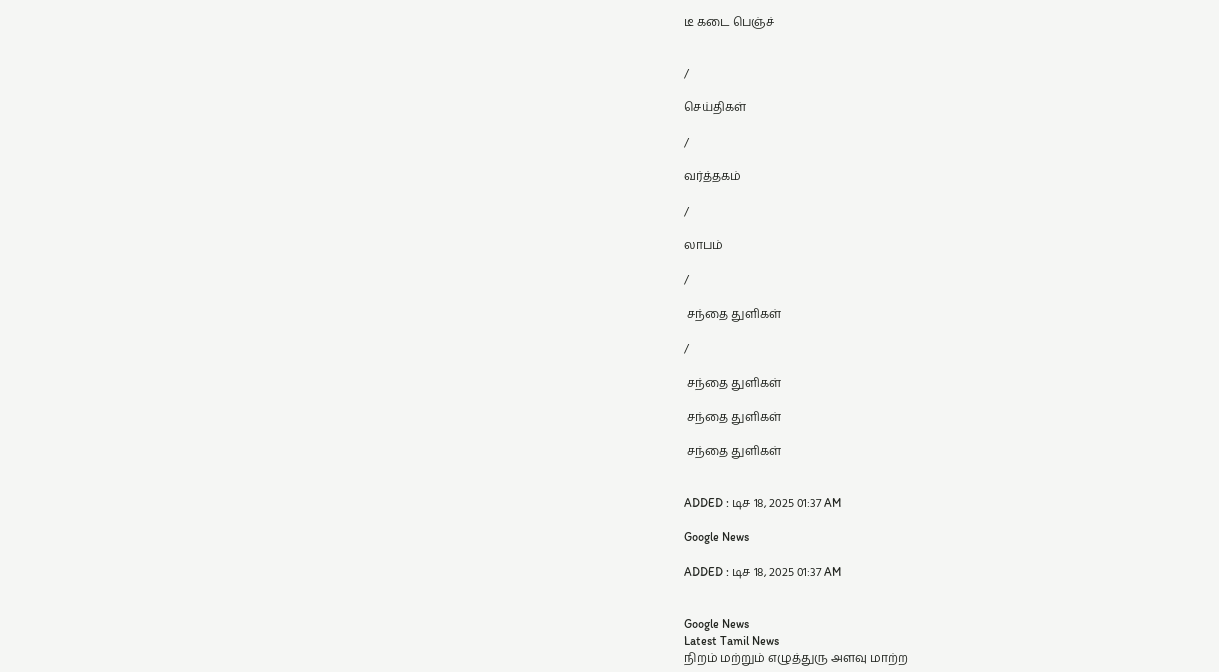டீ கடை பெஞ்ச்


/

செய்திகள்

/

வர்த்தகம்

/

லாபம்

/

 சந்தை துளிகள்

/

 சந்தை துளிகள்

 சந்தை துளிகள்

 சந்தை துளிகள்


ADDED : டிச 18, 2025 01:37 AM

Google News

ADDED : டிச 18, 2025 01:37 AM


Google News
Latest Tamil News
நிறம் மற்றும் எழுத்துரு அளவு மாற்ற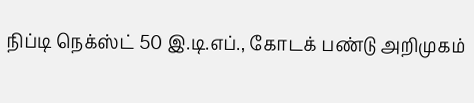நிப்டி நெக்ஸ்ட் 50 இ.டி.எப்., கோடக் பண்டு அறிமுகம்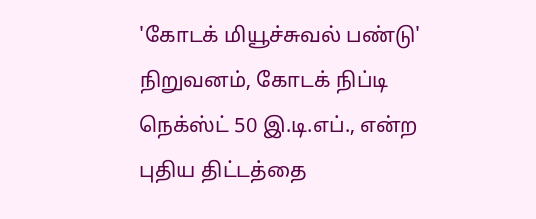'கோடக் மியூச்சுவல் பண்டு' நிறுவனம், கோடக் நிப்டி நெக்ஸ்ட் 50 இ.டி.எப்., என்ற புதிய திட்டத்தை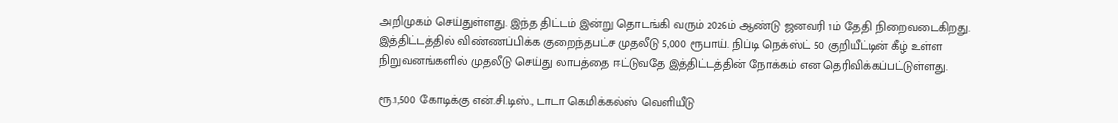அறிமுகம் செய்துள்ளது. இந்த திட்டம் இன்று தொடங்கி வரும் 2026ம் ஆண்டு ஜனவரி 1ம் தேதி நிறைவடைகிறது. இத்திட்டத்தில் விண்ணப்பிக்க குறைந்தபட்ச முதலீடு 5,000 ரூபாய். நிப்டி நெக்ஸ்ட் 50 குறியீட்டின் கீழ் உள்ள நிறுவனங்களில் முதலீடு செய்து லாபத்தை ஈட்டுவதே இத்திட்டத்தின் நோக்கம் என தெரிவிக்கப்பட்டுள்ளது.

ரூ.1,500 கோடிக்கு என்.சி.டிஸ்., டாடா கெமிக்கல்ஸ் வெளியீடு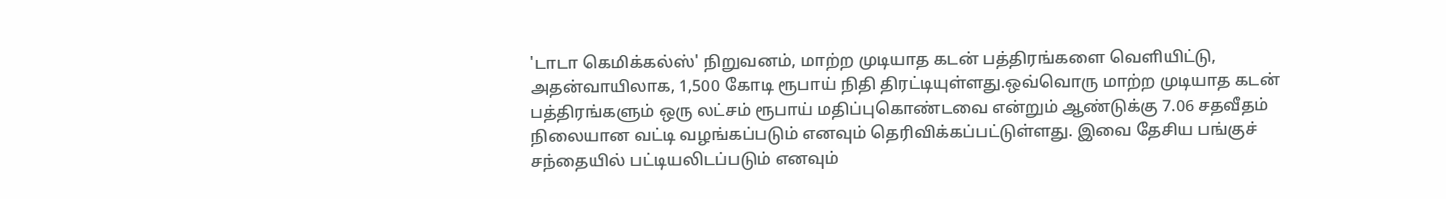'டாடா கெமிக்கல்ஸ்' நிறுவனம், மாற்ற முடியாத கடன் பத்திரங்களை வெளியிட்டு, அதன்வாயிலாக, 1,500 கோடி ரூபாய் நிதி திரட்டியுள்ளது.ஒவ்வொரு மாற்ற முடியாத கடன் பத்திரங்களும் ஒரு லட்சம் ரூபாய் மதிப்புகொண்டவை என்றும் ஆண்டுக்கு 7.06 சதவீதம் நிலையான வட்டி வழங்கப்படும் எனவும் தெரிவிக்கப்பட்டுள்ளது. இவை தேசிய பங்குச் சந்தையில் பட்டியலிடப்படும் எனவும்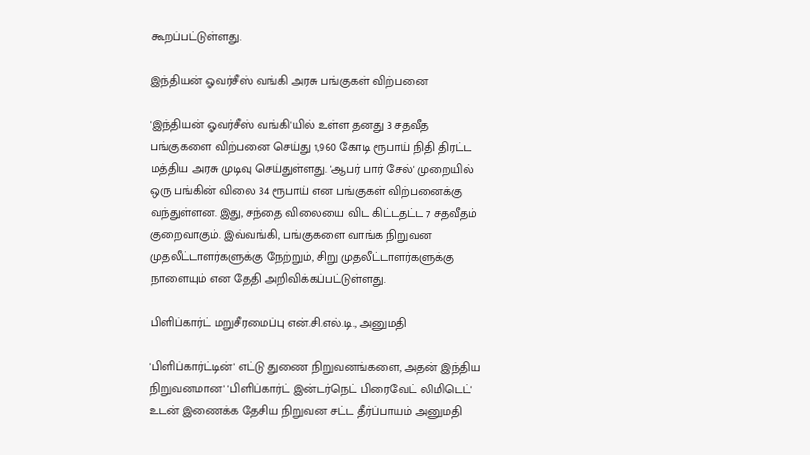கூறப்பட்டுள்ளது.

இந்தியன் ஓவர்சீஸ் வங்கி அரசு பங்குகள் விற்பனை

'இந்தியன் ஓவர்சீஸ் வங்கி'யில் உள்ள தனது 3 சதவீத பங்குகளை விற்பனை செய்து 1,960 கோடி ரூபாய் நிதி திரட்ட மத்திய அரசு முடிவு செய்துள்ளது. 'ஆபர் பார் சேல்' முறையில் ஒரு பங்கின் விலை 34 ரூபாய் என பங்குகள் விற்பனைக்கு வந்துள்ளன. இது, சந்தை விலையை விட கிட்டதட்ட 7 சதவீதம் குறைவாகும். இவ்வங்கி, பங்குகளை வாங்க நிறுவன முதலீட்டாளர்களுக்கு நேற்றும், சிறு முதலீட்டாளர்களுக்கு நாளையும் என தேதி அறிவிக்கப்பட்டுள்ளது.

பிளிப்கார்ட் மறுசீரமைப்பு என்.சி.எல்.டி., அனுமதி

'பிளிப்கார்ட்டின்' எட்டு துணை நிறுவனங்களை, அதன் இந்திய நிறுவனமான' 'பிளிப்கார்ட் இன்டர்நெட் பிரைவேட் லிமிடெட்' உடன் இணைக்க தேசிய நிறுவன சட்ட தீர்ப்பாயம் அனுமதி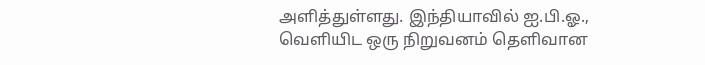அளித்துள்ளது. இந்தியாவில் ஐ.பி.ஓ., வெளியிட ஒரு நிறுவனம் தெளிவான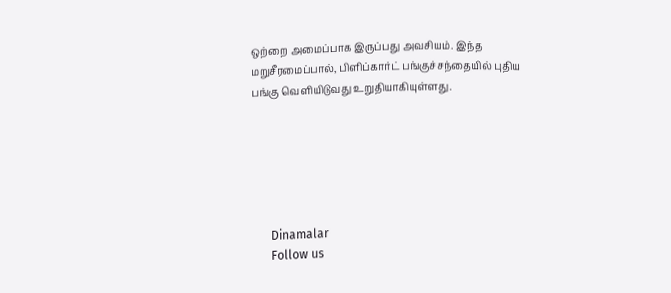ஒற்றை அமைப்பாக இருப்பது அவசியம். இந்த மறுசீரமைப்பால், பிளிப்கார்ட் பங்குச்சந்தையில் புதிய பங்கு வெளியிடுவது உறுதியாகியுள்ளது.






      Dinamalar
      Follow us